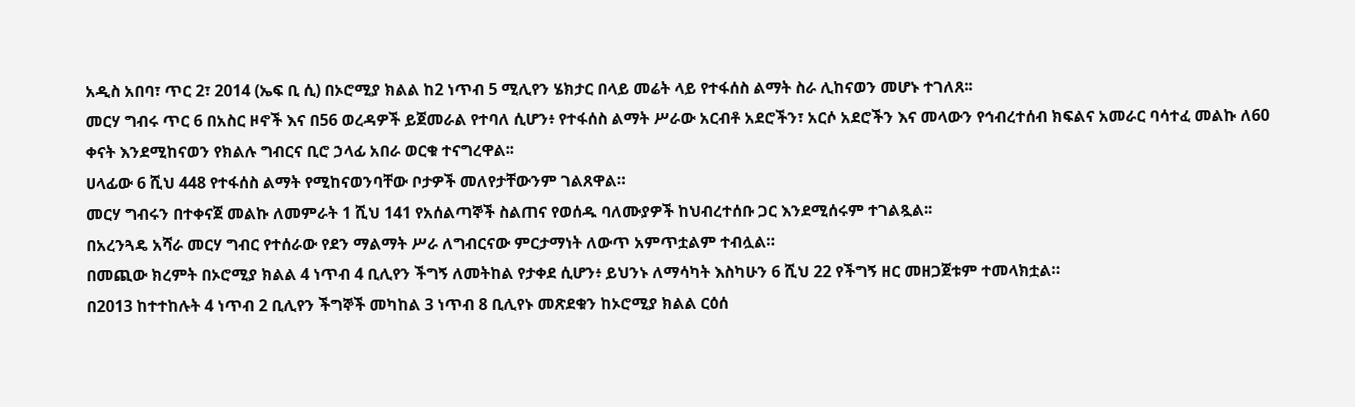አዲስ አበባ፣ ጥር 2፣ 2014 (ኤፍ ቢ ሲ) በኦሮሚያ ክልል ከ2 ነጥብ 5 ሚሊየን ሄክታር በላይ መሬት ላይ የተፋሰስ ልማት ስራ ሊከናወን መሆኑ ተገለጸ፡፡
መርሃ ግብሩ ጥር 6 በአስር ዞኖች እና በ56 ወረዳዎች ይጀመራል የተባለ ሲሆን፥ የተፋሰስ ልማት ሥራው አርብቶ አደሮችን፣ አርሶ አደሮችን እና መላውን የኅብረተሰብ ክፍልና አመራር ባሳተፈ መልኩ ለ60 ቀናት እንደሚከናወን የክልሉ ግብርና ቢሮ ኃላፊ አበራ ወርቁ ተናግረዋል፡፡
ሀላፊው 6 ሺህ 448 የተፋሰስ ልማት የሚከናወንባቸው ቦታዎች መለየታቸውንም ገልጸዋል።
መርሃ ግብሩን በተቀናጀ መልኩ ለመምራት 1 ሺህ 141 የአሰልጣኞች ስልጠና የወሰዱ ባለሙያዎች ከህብረተሰቡ ጋር እንደሚሰሩም ተገልጿል፡፡
በአረንጓዴ አሻራ መርሃ ግብር የተሰራው የደን ማልማት ሥራ ለግብርናው ምርታማነት ለውጥ አምጥቷልም ተብሏል።
በመጪው ክረምት በኦሮሚያ ክልል 4 ነጥብ 4 ቢሊየን ችግኝ ለመትከል የታቀደ ሲሆን፥ ይህንኑ ለማሳካት እስካሁን 6 ሺህ 22 የችግኝ ዘር መዘጋጀቱም ተመላክቷል።
በ2013 ከተተከሉት 4 ነጥብ 2 ቢሊየን ችግኞች መካከል 3 ነጥብ 8 ቢሊየኑ መጽደቁን ከኦሮሚያ ክልል ርዕሰ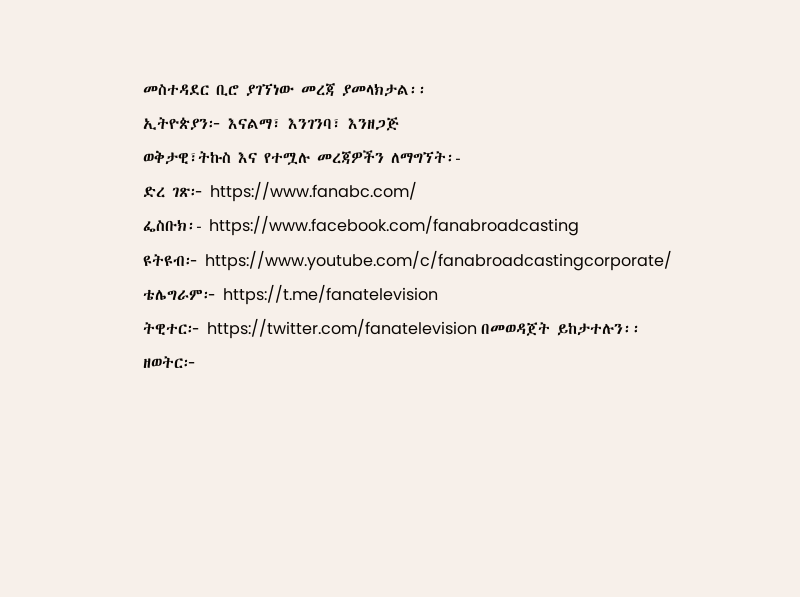መስተዳደር ቢሮ ያገኘነው መረጃ ያመላክታል፡፡
ኢትዮጵያን፦ እናልማ፣ እንገንባ፣ እንዘጋጅ
ወቅታዊ፣ትኩስ እና የተሟሉ መረጃዎችን ለማግኘት፡-
ድረ ገጽ፦ https://www.fanabc.com/
ፌስቡክ፡- https://www.facebook.com/fanabroadcasting
ዩትዩብ፦ https://www.youtube.com/c/fanabroadcastingcorporate/
ቴሌግራም፦ https://t.me/fanatelevision
ትዊተር፦ https://twitter.com/fanatelevision በመወዳጀት ይከታተሉን፡፡
ዘወትር፦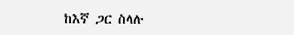ከእኛ ጋር ስላሉ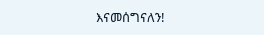እናመሰግናለን!